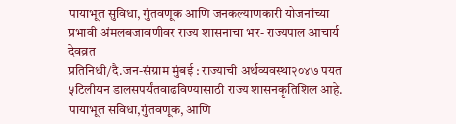पायाभूत सुविधा, गुंतवणूक आणि जनकल्याणकारी योजनांच्या प्रभावी अंमलबजावणीवर राज्य शासनाचा भर- राज्यपाल आचार्य देवव्रत
प्रतिनिधी/दै.जन-संग्राम मुंबई : राज्याची अर्थव्यवस्था२०४७ पयत ५टिलीयन डालसपर्यंतवाढविण्यासाठी राज्य शासनकृतिशिल आहे. पायाभूत सविधा,गुंतवणूक, आणि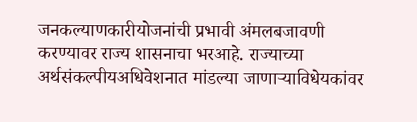जनकल्याणकारीयोजनांची प्रभावी अंमलबजावणी करण्यावर राज्य शासनाचा भरआहे. राज्याच्या अर्थसंकल्पीयअधिवेशनात मांडल्या जाणाऱ्याविधेयकांवर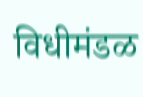विधीमंडळ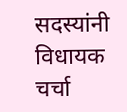सदस्यांनी विधायक चर्चा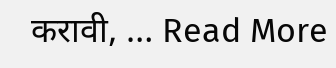करावी, … Read More